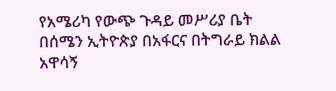የአሜሪካ የውጭ ጉዳይ መሥሪያ ቤት በሰሜን ኢትዮጵያ በአፋርና በትግራይ ክልል አዋሳኝ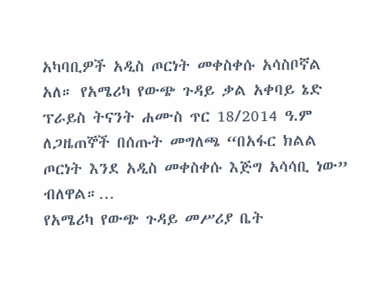አካባቢዎች አዲስ ጦርነት መቀስቀሱ አሳስቦኛል አለ። የአሜሪካ የውጭ ጉዳይ ቃል አቀባይ ኔድ ፕራይስ ትናንት ሐሙስ ጥር 18/2014 ዓ.ም ለጋዜጠኞች በሰጡት መግለጫ “በአፋር ክልል ጦርነት እንደ አዲስ መቀስቀሱ እጅግ አሳሳቢ ነው” ብለዋል።…
የአሜሪካ የውጭ ጉዳይ መሥሪያ ቤት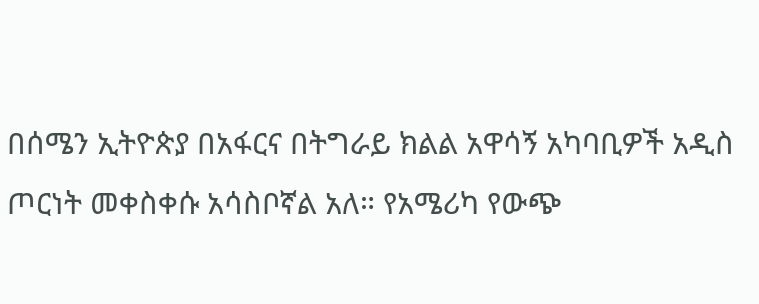በሰሜን ኢትዮጵያ በአፋርና በትግራይ ክልል አዋሳኝ አካባቢዎች አዲስ ጦርነት መቀስቀሱ አሳስቦኛል አለ። የአሜሪካ የውጭ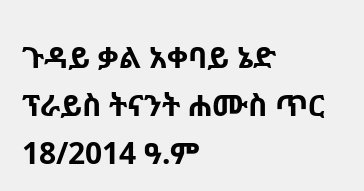ጉዳይ ቃል አቀባይ ኔድ ፕራይስ ትናንት ሐሙስ ጥር 18/2014 ዓ.ም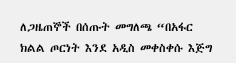ለጋዜጠኞች በሰጡት መግለጫ “በአፋር ክልል ጦርነት እንደ አዲስ መቀስቀሱ እጅግ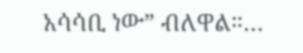አሳሳቢ ነው” ብለዋል።…